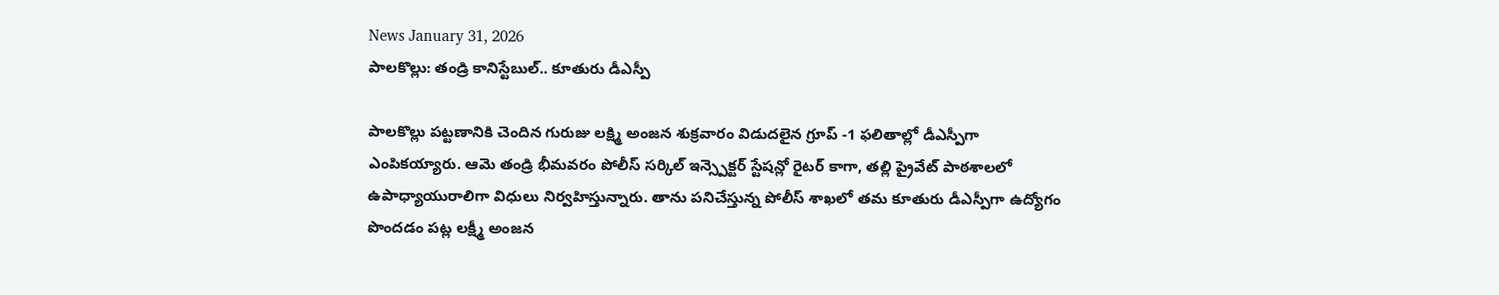News January 31, 2026
పాలకొల్లు: తండ్రి కానిస్టేబుల్.. కూతురు డీఎస్పీ

పాలకొల్లు పట్టణానికి చెందిన గురుజు లక్ష్మి అంజన శుక్రవారం విడుదలైన గ్రూప్ -1 ఫలితాల్లో డీఎస్పీగా ఎంపికయ్యారు. ఆమె తండ్రి భీమవరం పోలీస్ సర్కిల్ ఇన్స్పెక్టర్ స్టేషన్లో రైటర్ కాగా, తల్లి ప్రైవేట్ పాఠశాలలో ఉపాధ్యాయురాలిగా విధులు నిర్వహిస్తున్నారు. తాను పనిచేస్తున్న పోలీస్ శాఖలో తమ కూతురు డీఎస్పీగా ఉద్యోగం పొందడం పట్ల లక్ష్మీ అంజన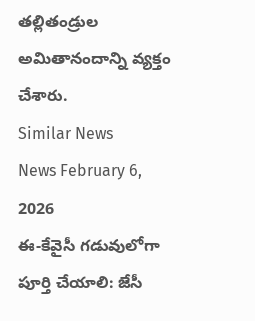తల్లితండ్రుల అమితానందాన్ని వ్యక్తం చేశారు.
Similar News
News February 6, 2026
ఈ-కేవైసీ గడువులోగా పూర్తి చేయాలి: జేసీ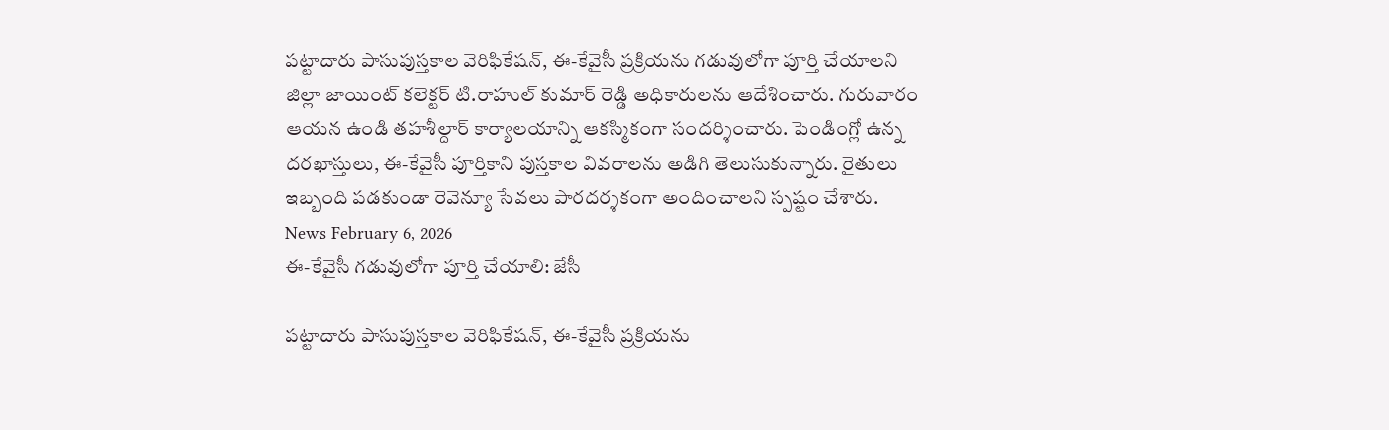పట్టాదారు పాసుపుస్తకాల వెరిఫికేషన్, ఈ-కేవైసీ ప్రక్రియను గడువులోగా పూర్తి చేయాలని జిల్లా జాయింట్ కలెక్టర్ టి.రాహుల్ కుమార్ రెడ్డి అధికారులను ఆదేశించారు. గురువారం ఆయన ఉండి తహశీల్దార్ కార్యాలయాన్ని ఆకస్మికంగా సందర్శించారు. పెండింగ్లో ఉన్న దరఖాస్తులు, ఈ-కేవైసీ పూర్తికాని పుస్తకాల వివరాలను అడిగి తెలుసుకున్నారు. రైతులు ఇబ్బంది పడకుండా రెవెన్యూ సేవలు పారదర్శకంగా అందించాలని స్పష్టం చేశారు.
News February 6, 2026
ఈ-కేవైసీ గడువులోగా పూర్తి చేయాలి: జేసీ

పట్టాదారు పాసుపుస్తకాల వెరిఫికేషన్, ఈ-కేవైసీ ప్రక్రియను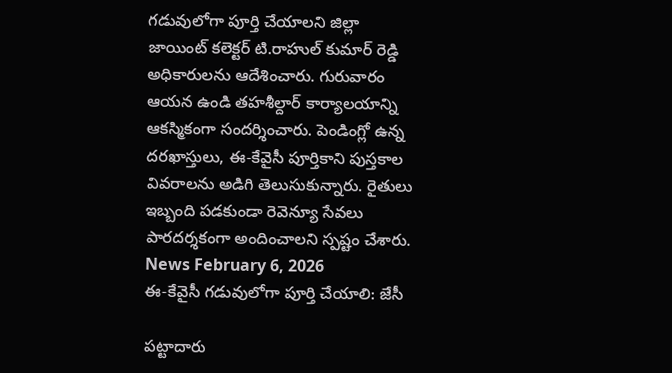గడువులోగా పూర్తి చేయాలని జిల్లా జాయింట్ కలెక్టర్ టి.రాహుల్ కుమార్ రెడ్డి అధికారులను ఆదేశించారు. గురువారం ఆయన ఉండి తహశీల్దార్ కార్యాలయాన్ని ఆకస్మికంగా సందర్శించారు. పెండింగ్లో ఉన్న దరఖాస్తులు, ఈ-కేవైసీ పూర్తికాని పుస్తకాల వివరాలను అడిగి తెలుసుకున్నారు. రైతులు ఇబ్బంది పడకుండా రెవెన్యూ సేవలు పారదర్శకంగా అందించాలని స్పష్టం చేశారు.
News February 6, 2026
ఈ-కేవైసీ గడువులోగా పూర్తి చేయాలి: జేసీ

పట్టాదారు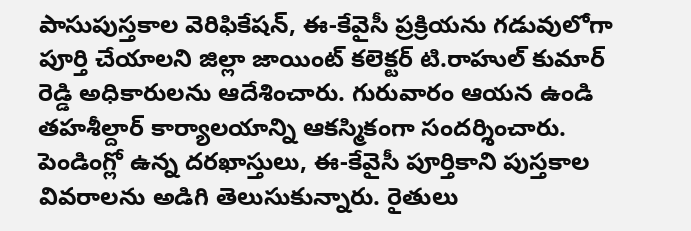పాసుపుస్తకాల వెరిఫికేషన్, ఈ-కేవైసీ ప్రక్రియను గడువులోగా పూర్తి చేయాలని జిల్లా జాయింట్ కలెక్టర్ టి.రాహుల్ కుమార్ రెడ్డి అధికారులను ఆదేశించారు. గురువారం ఆయన ఉండి తహశీల్దార్ కార్యాలయాన్ని ఆకస్మికంగా సందర్శించారు. పెండింగ్లో ఉన్న దరఖాస్తులు, ఈ-కేవైసీ పూర్తికాని పుస్తకాల వివరాలను అడిగి తెలుసుకున్నారు. రైతులు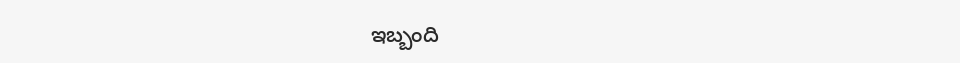ఇబ్బంది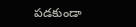పడకుండా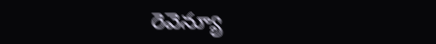రెవెన్యూ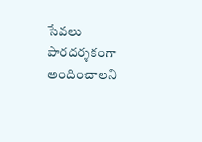సేవలు పారదర్శకంగా అందించాలని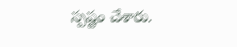స్పష్టం చేశారు.